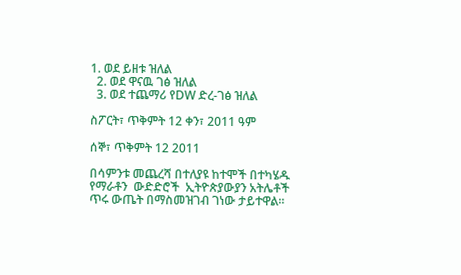1. ወደ ይዘቱ ዝለል
  2. ወደ ዋናዉ ገፅ ዝለል
  3. ወደ ተጨማሪ የDW ድረ-ገፅ ዝለል

ስፖርት፣ ጥቅምት 12 ቀን፣ 2011 ዓም

ሰኞ፣ ጥቅምት 12 2011

በሳምንቱ መጨረሻ በተለያዩ ከተሞች በተካሄዱ የማራቶን  ውድድሮች  ኢትዮጵያውያን አትሌቶች ጥሩ ውጤት በማስመዝገብ ገነው ታይተዋል።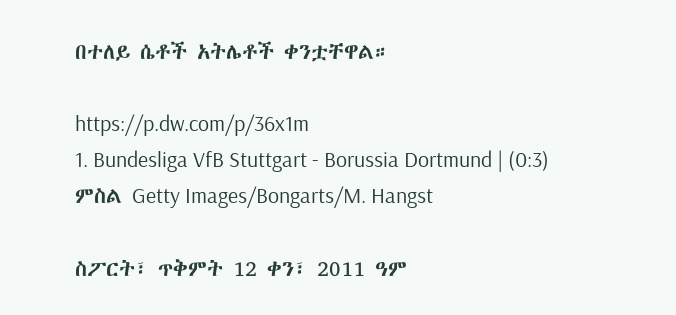በተለይ ሴቶች አትሌቶች ቀንቷቸዋል።

https://p.dw.com/p/36x1m
1. Bundesliga VfB Stuttgart - Borussia Dortmund | (0:3)
ምስል Getty Images/Bongarts/M. Hangst

ስፖርት፣ ጥቅምት 12 ቀን፣ 2011 ዓም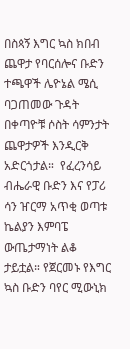በስጳኝ እግር ኳስ ክበብ ጨዋታ የባርሰሎና ቡድን ተጫዋች ሌዮኔል ሜሲ ባጋጠመው ጉዳት በቀጣዮቹ ሶስት ሳምንታት ጨዋታዎች እንዲርቅ አድርጎታል።  የፈረንሳይ ብሔራዊ ቡድን እና የፓሪ ሳን ዠርማ አጥቂ ወጣቱ ኬልያን እምባፔ ውጤታማነት ልቆ ታይቷል። የጀርመኑ የእግር ኳስ ቡድን ባየር ሚውኒክ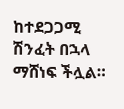ከተደጋጋሚ ሽንፈት በኋላ ማሸነፍ ችሏል።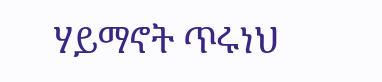ሃይማኖት ጥሩነህ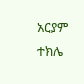አርያም ተክሌ